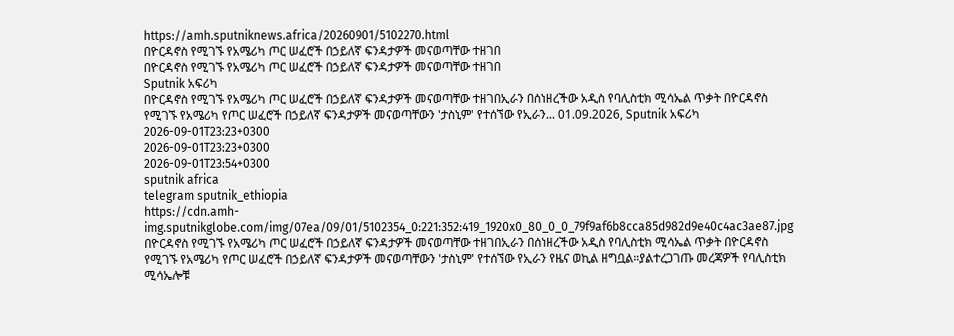https://amh.sputniknews.africa/20260901/5102270.html
በዮርዳኖስ የሚገኙ የአሜሪካ ጦር ሠፈሮች በኃይለኛ ፍንዳታዎች መናወጣቸው ተዘገበ
በዮርዳኖስ የሚገኙ የአሜሪካ ጦር ሠፈሮች በኃይለኛ ፍንዳታዎች መናወጣቸው ተዘገበ
Sputnik አፍሪካ
በዮርዳኖስ የሚገኙ የአሜሪካ ጦር ሠፈሮች በኃይለኛ ፍንዳታዎች መናወጣቸው ተዘገበኢራን በሰነዘረችው አዲስ የባሊስቲክ ሚሳኤል ጥቃት በዮርዳኖስ የሚገኙ የአሜሪካ የጦር ሠፈሮች በኃይለኛ ፍንዳታዎች መናወጣቸውን 'ታስኒም' የተሰኘው የኢራን... 01.09.2026, Sputnik አፍሪካ
2026-09-01T23:23+0300
2026-09-01T23:23+0300
2026-09-01T23:54+0300
sputnik africa
telegram sputnik_ethiopia
https://cdn.amh-img.sputnikglobe.com/img/07ea/09/01/5102354_0:221:352:419_1920x0_80_0_0_79f9af6b8cca85d982d9e40c4ac3ae87.jpg
በዮርዳኖስ የሚገኙ የአሜሪካ ጦር ሠፈሮች በኃይለኛ ፍንዳታዎች መናወጣቸው ተዘገበኢራን በሰነዘረችው አዲስ የባሊስቲክ ሚሳኤል ጥቃት በዮርዳኖስ የሚገኙ የአሜሪካ የጦር ሠፈሮች በኃይለኛ ፍንዳታዎች መናወጣቸውን 'ታስኒም' የተሰኘው የኢራን የዜና ወኪል ዘግቧል።ያልተረጋገጡ መረጃዎች የባሊስቲክ ሚሳኤሎቹ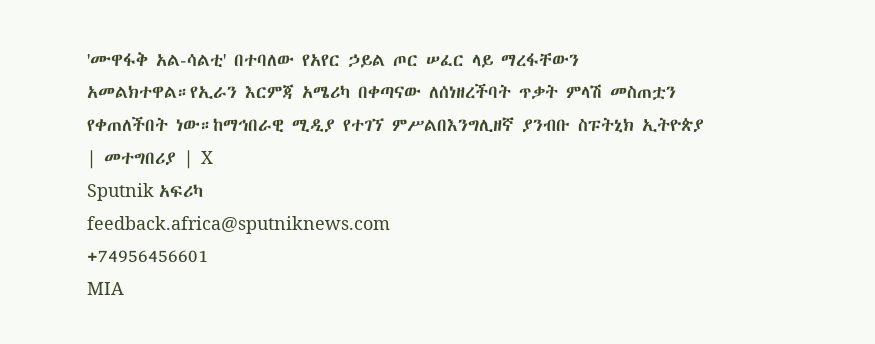'ሙዋፋቅ አል-ሳልቲ' በተባለው የአየር ኃይል ጦር ሠፈር ላይ ማረፋቸውን አመልክተዋል።የኢራን እርምጃ አሜሪካ በቀጣናው ለሰነዘረችባት ጥቃት ምላሽ መስጠቷን የቀጠለችበት ነው።ከማኅበራዊ ሚዲያ የተገኘ ምሥልበእንግሊዘኛ ያንብቡ ስፑትኒክ ኢትዮጵያ | መተግበሪያ | X
Sputnik አፍሪካ
feedback.africa@sputniknews.com
+74956456601
MIA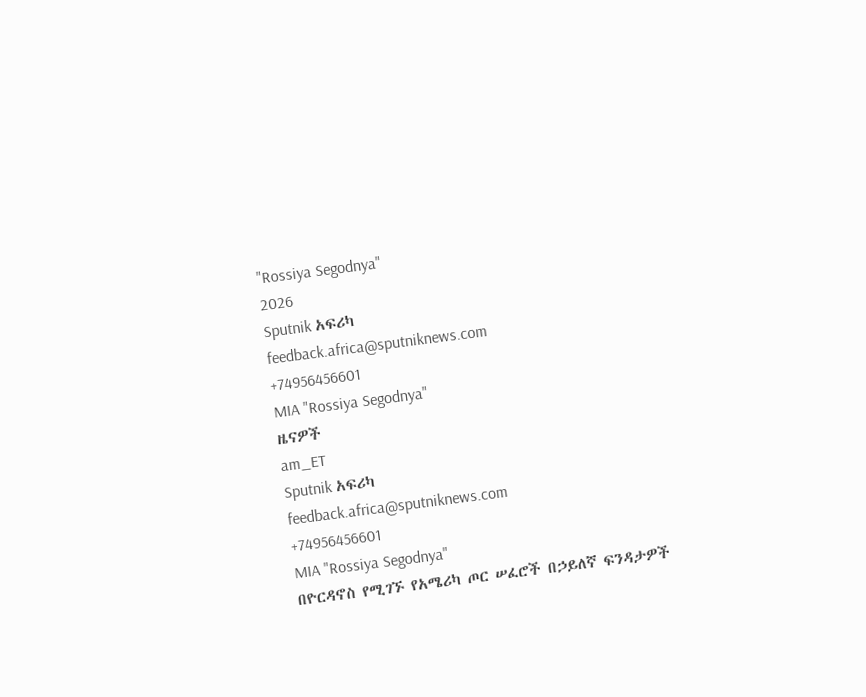"Rossiya Segodnya"
2026
Sputnik አፍሪካ
feedback.africa@sputniknews.com
+74956456601
MIA "Rossiya Segodnya"
ዜናዎች
am_ET
Sputnik አፍሪካ
feedback.africa@sputniknews.com
+74956456601
MIA "Rossiya Segodnya"
በዮርዳኖስ የሚገኙ የአሜሪካ ጦር ሠፈሮች በኃይለኛ ፍንዳታዎች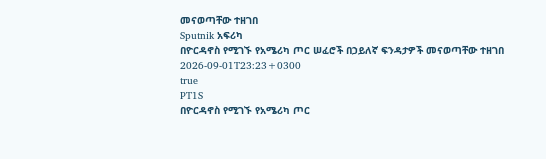መናወጣቸው ተዘገበ
Sputnik አፍሪካ
በዮርዳኖስ የሚገኙ የአሜሪካ ጦር ሠፈሮች በኃይለኛ ፍንዳታዎች መናወጣቸው ተዘገበ
2026-09-01T23:23+0300
true
PT1S
በዮርዳኖስ የሚገኙ የአሜሪካ ጦር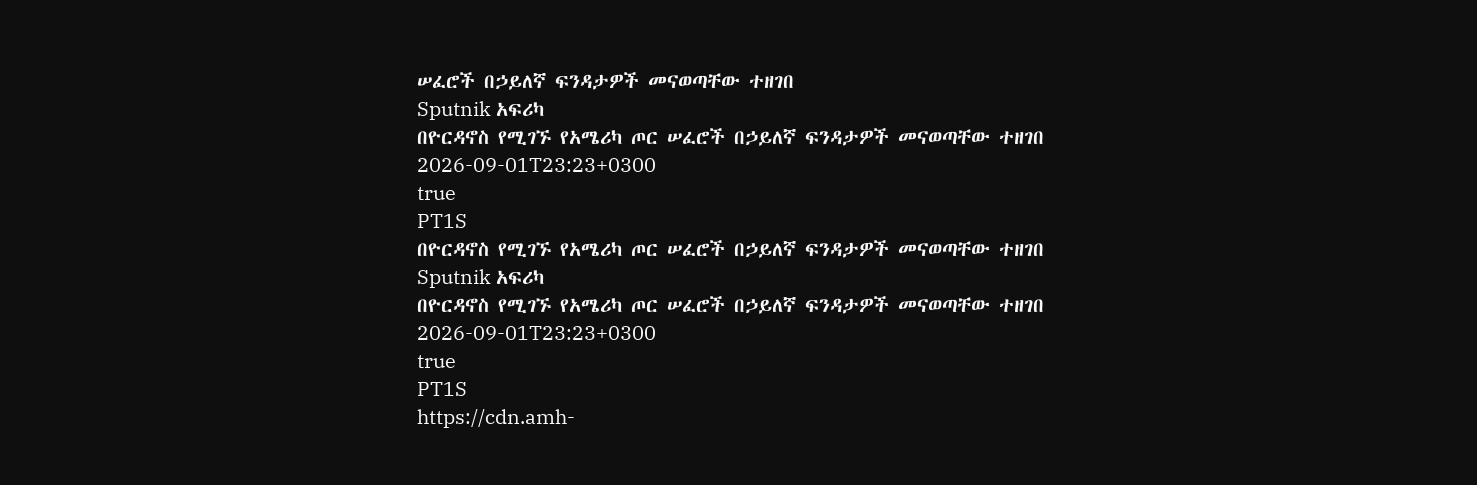ሠፈሮች በኃይለኛ ፍንዳታዎች መናወጣቸው ተዘገበ
Sputnik አፍሪካ
በዮርዳኖስ የሚገኙ የአሜሪካ ጦር ሠፈሮች በኃይለኛ ፍንዳታዎች መናወጣቸው ተዘገበ
2026-09-01T23:23+0300
true
PT1S
በዮርዳኖስ የሚገኙ የአሜሪካ ጦር ሠፈሮች በኃይለኛ ፍንዳታዎች መናወጣቸው ተዘገበ
Sputnik አፍሪካ
በዮርዳኖስ የሚገኙ የአሜሪካ ጦር ሠፈሮች በኃይለኛ ፍንዳታዎች መናወጣቸው ተዘገበ
2026-09-01T23:23+0300
true
PT1S
https://cdn.amh-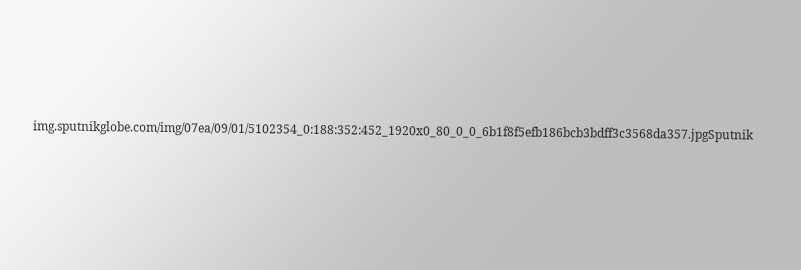img.sputnikglobe.com/img/07ea/09/01/5102354_0:188:352:452_1920x0_80_0_0_6b1f8f5efb186bcb3bdff3c3568da357.jpgSputnik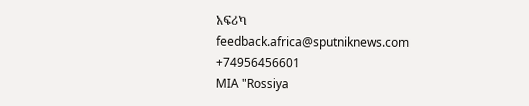አፍሪካ
feedback.africa@sputniknews.com
+74956456601
MIA "Rossiya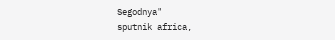Segodnya"
sputnik africa,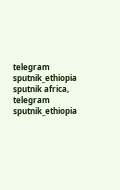telegram sputnik_ethiopia
sputnik africa, telegram sputnik_ethiopia